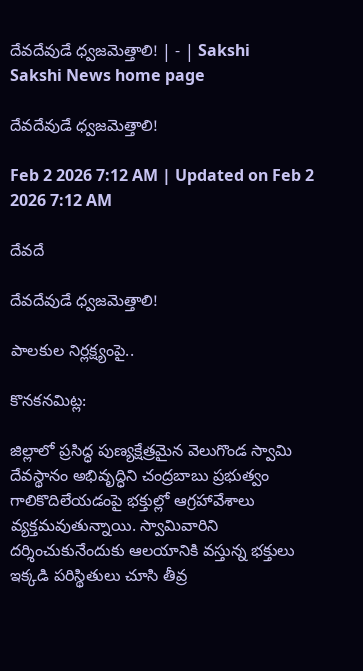దేవదేవుడే ధ్వజమెత్తాలి! | - | Sakshi
Sakshi News home page

దేవదేవుడే ధ్వజమెత్తాలి!

Feb 2 2026 7:12 AM | Updated on Feb 2 2026 7:12 AM

దేవదే

దేవదేవుడే ధ్వజమెత్తాలి!

పాలకుల నిర్లక్ష్యంపై..

కొనకనమిట్ల:

జిల్లాలో ప్రసిద్ధ పుణ్యక్షేత్రమైన వెలుగొండ స్వామి దేవస్థానం అభివృద్ధిని చంద్రబాబు ప్రభుత్వం గాలికొదిలేయడంపై భక్తుల్లో ఆగ్రహావేశాలు వ్యక్తమవుతున్నాయి. స్వామివారిని దర్శించుకునేందుకు ఆలయానికి వస్తున్న భక్తులు ఇక్కడి పరిస్థితులు చూసి తీవ్ర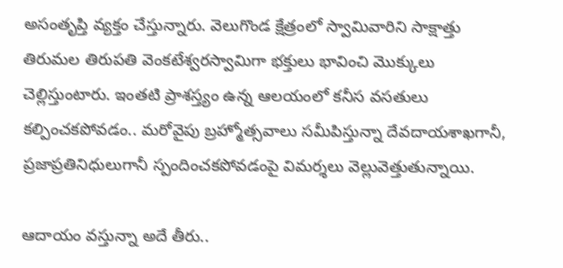అసంతృప్తి వ్యక్తం చేస్తున్నారు. వెలుగొండ క్షేత్రంలో స్వామివారిని సాక్షాత్తు తిరుమల తిరుపతి వెంకటేశ్వరస్వామిగా భక్తులు భావించి మొక్కులు చెల్లిస్తుంటారు. ఇంతటి ప్రాశస్త్యం ఉన్న ఆలయంలో కనీస వసతులు కల్పించకపోవడం.. మరోవైపు బ్రహ్మోత్సవాలు సమీపిస్తున్నా దేవదాయశాఖగానీ, ప్రజాప్రతినిధులుగానీ స్పందించకపోవడంపై విమర్శలు వెల్లువెత్తుతున్నాయి.

ఆదాయం వస్తున్నా అదే తీరు..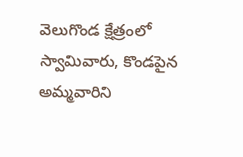వెలుగొండ క్షేత్రంలో స్వామివారు, కొండపైన అమ్మవారిని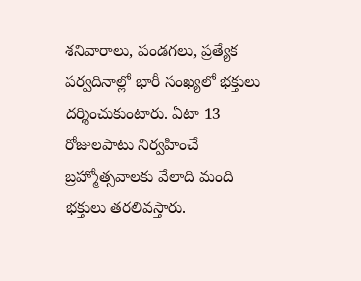శనివారాలు, పండగలు, ప్రత్యేక పర్వదినాల్లో భారీ సంఖ్యలో భక్తులు దర్శించుకుంటారు. ఏటా 13 రోజులపాటు నిర్వహించే బ్రహ్మోత్సవాలకు వేలాది మంది భక్తులు తరలివస్తారు.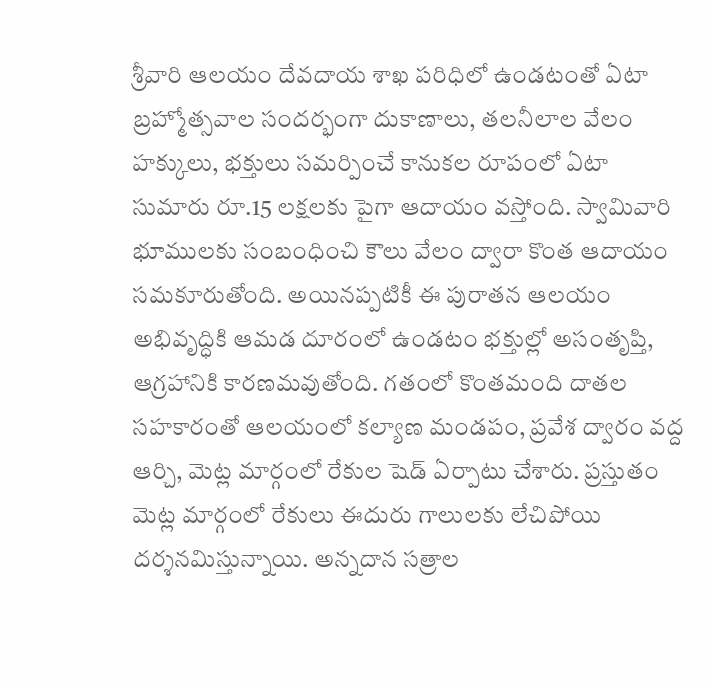శ్రీవారి ఆలయం దేవదాయ శాఖ పరిధిలో ఉండటంతో ఏటా బ్రహ్మోత్సవాల సందర్భంగా దుకాణాలు, తలనీలాల వేలం హక్కులు, భక్తులు సమర్పించే కానుకల రూపంలో ఏటా సుమారు రూ.15 లక్షలకు పైగా ఆదాయం వస్తోంది. స్వామివారి భూములకు సంబంధించి కౌలు వేలం ద్వారా కొంత ఆదాయం సమకూరుతోంది. అయినప్పటికీ ఈ పురాతన ఆలయం అభివృద్ధికి ఆమడ దూరంలో ఉండటం భక్తుల్లో అసంతృప్తి, ఆగ్రహానికి కారణమవుతోంది. గతంలో కొంతమంది దాతల సహకారంతో ఆలయంలో కల్యాణ మండపం, ప్రవేశ ద్వారం వద్ద ఆర్చి, మెట్ల మార్గంలో రేకుల షెడ్‌ ఏర్పాటు చేశారు. ప్రస్తుతం మెట్ల మార్గంలో రేకులు ఈదురు గాలులకు లేచిపోయి దర్శనమిస్తున్నాయి. అన్నదాన సత్రాల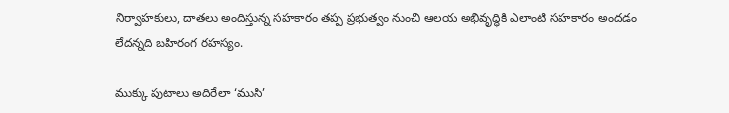నిర్వాహకులు, దాతలు అందిస్తున్న సహకారం తప్ప ప్రభుత్వం నుంచి ఆలయ అభివృద్ధికి ఎలాంటి సహకారం అందడం లేదన్నది బహిరంగ రహస్యం.

ముక్కు పుటాలు అదిరేలా ‘ముసి’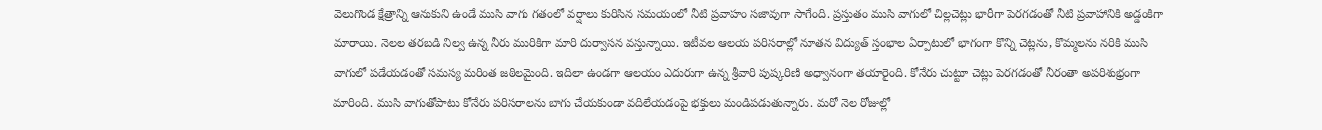వెలుగొండ క్షేత్రాన్ని ఆనుకుని ఉండే ముసి వాగు గతంలో వర్షాలు కురిసిన సమయంలో నీటి ప్రవాహం సజావుగా సాగేంది. ప్రస్తుతం ముసి వాగులో చిల్లచెట్లు భారీగా పెరగడంతో నీటి ప్రవాహానికి అడ్డంకిగా మారాయి. నెలల తరబడి నిల్వ ఉన్న నీరు మురికిగా మారి దుర్వాసన వస్తున్నాయి. ఇటీవల ఆలయ పరిసరాల్లో నూతన విద్యుత్‌ స్తంభాల ఏర్పాటులో భాగంగా కొన్ని చెట్లను, కొమ్మలను నరికి ముసి వాగులో పడేయడంతో సమస్య మరింత జఠిలమైంది. ఇదిలా ఉండగా ఆలయం ఎదురుగా ఉన్న శ్రీవారి పుష్కరిణి అధ్వానంగా తయారైంది. కోనేరు చుట్టూ చెట్లు పెరగడంతో నీరంతా అపరిశుభ్రంగా మారింది. ముసి వాగుతోపాటు కోనేరు పరిసరాలను బాగు చేయకుండా వదిలేయడంపై భక్తులు మండిపడుతున్నారు. మరో నెల రోజుల్లో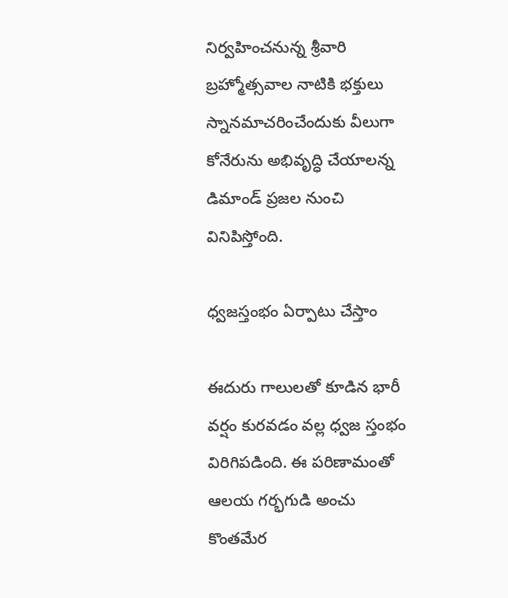నిర్వహించనున్న శ్రీవారి బ్రహ్మోత్సవాల నాటికి భక్తులు స్నానమాచరించేందుకు వీలుగా కోనేరును అభివృద్ధి చేయాలన్న డిమాండ్‌ ప్రజల నుంచి వినిపిస్తోంది.

ధ్వజస్తంభం ఏర్పాటు చేస్తాం

ఈదురు గాలులతో కూడిన భారీ వర్షం కురవడం వల్ల ధ్వజ స్తంభం విరిగిపడింది. ఈ పరిణామంతో ఆలయ గర్భగుడి అంచు కొంతమేర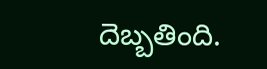దెబ్బతింది.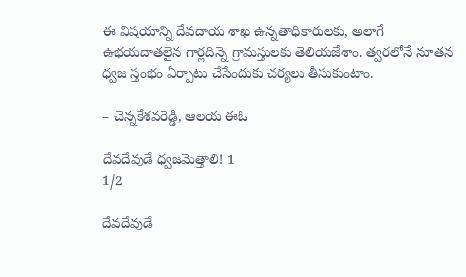ఈ విషయాన్ని దేవదాయ శాఖ ఉన్నతాధికారులకు, అలాగే ఉభయదాతలైన గార్లదిన్నె గ్రామస్తులకు తెలియజేశాం. త్వరలోనే నూతన ధ్వజ స్తంభం ఏర్పాటు చేసేందుకు చర్యలు తీసుకుంటాం.

– చెన్నకేశవరెడ్డి, ఆలయ ఈఓ

దేవదేవుడే ధ్వజమెత్తాలి! 1
1/2

దేవదేవుడే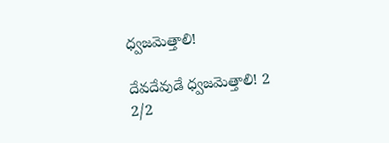ధ్వజమెత్తాలి!

దేవదేవుడే ధ్వజమెత్తాలి! 2
2/2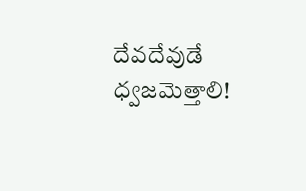దేవదేవుడే ధ్వజమెత్తాలి!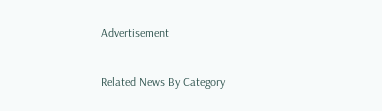Advertisement

Related News By Category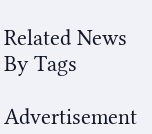Related News By Tags

Advertisement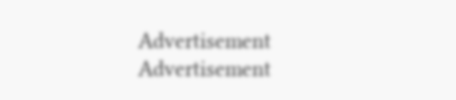Advertisement
Advertisement